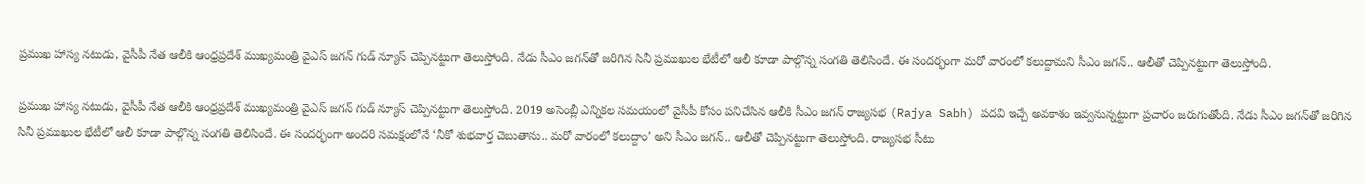ప్రముఖ హాస్య నటుడు, వైసీపీ నేత ఆలీకి ఆంధ్రప్రదేశ్ ముఖ్యమంత్రి వైఎస్ జగన్ గుడ్ న్యూస్ చెప్పినట్టుగా తెలుస్తోంది. నేడు సీఎం జగన్‌తో జరిగిన సినీ ప్రముఖుల భేటీలో ఆలీ కూడా పాల్గొన్న సంగతి తెలిసిందే. ఈ సందర్భంగా మరో వారంలో కలుద్దామని సీఎం జగన్.. ఆలీతో చెప్పినట్టుగా తెలుస్తోంది.

ప్రముఖ హాస్య నటుడు, వైసీపీ నేత ఆలీకి ఆంధ్రప్రదేశ్ ముఖ్యమంత్రి వైఎస్ జగన్ గుడ్ న్యూస్ చెప్పినట్టుగా తెలుస్తోంది. 2019 అసెంబ్లీ ఎన్నికల సమయంలో వైసీపీ కోసం పనిచేసిన ఆలీకి సీఎం జగన్ రాజ్యసభ (Rajya Sabh) పదవి ఇచ్చే అవకాశం ఇవ్వనున్నట్టుగా ప్రచారం జరుగుతోంది. నేడు సీఎం జగన్‌తో జరిగిన సినీ ప్రముఖుల భేటీలో ఆలీ కూడా పాల్గొన్న సంగతి తెలిసిందే. ఈ సందర్భంగా అందరి సమక్షంలోనే ‘నీకో శుభవార్త చెబుతాను.. మరో వారంలో కలుద్దాం’ అని సీఎం జగన్.. ఆలీతో చెప్పినట్టుగా తెలుస్తోంది. రాజ్యసభ సీటు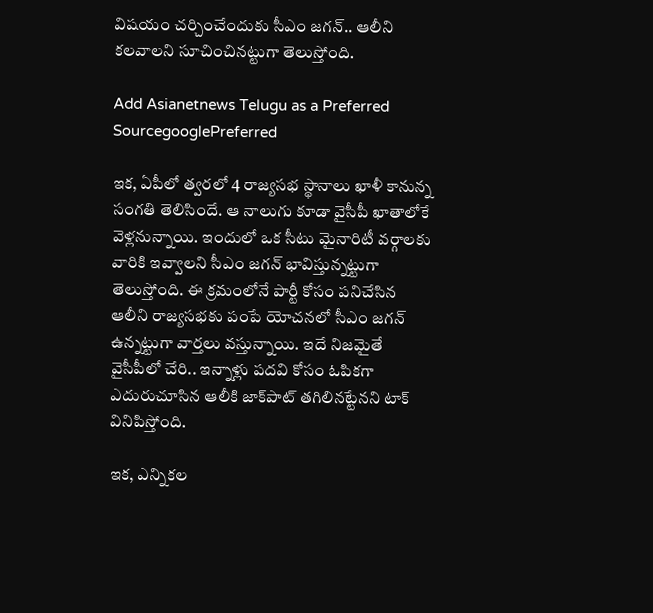విషయం చర్చించేందుకు సీఎం జగన్.. ఆలీని కలవాలని సూచించినట్టుగా తెలుస్తోంది.

Add Asianetnews Telugu as a Preferred SourcegooglePreferred

ఇక, ఏపీలో త్వరలో 4 రాజ్యసభ స్థానాలు ఖాళీ కానున్న సంగతి తెలిసిందే. ఆ నాలుగు కూడా వైసీపీ ఖాతాలోకే వెళ్లనున్నాయి. ఇందులో ఒక సీటు మైనారిటీ వర్గాలకు వారికి ఇవ్వాలని సీఎం జగన్ భావిస్తున్నట్టుగా తెలుస్తోంది. ఈ క్రమంలోనే పార్టీ కోసం పనిచేసిన ఆలీని రాజ్యసభకు పంపే యోచనలో సీఎం జగన్ ఉన్నట్టుగా వార్తలు వస్తున్నాయి. ఇదే నిజమైతే వైసీపీలో చేరి.. ఇన్నాళ్లు పదవి కోసం ఓపికగా ఎదురుచూసిన ఆలీకి జాక్‌పాట్ తగిలినట్టేనని టాక్ వినిపిస్తోంది.

ఇక, ఎన్నికల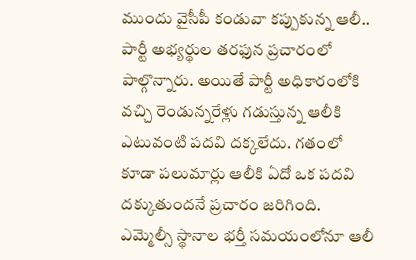ముందు వైసీపీ కండువా కప్పుకున్న ఆలీ.. పార్టీ అభ్యర్థుల తరఫున ప్రచారంలో పాల్గొన్నారు. అయితే పార్టీ అధికారంలోకి వచ్చి రెండున్నరేళ్లు గడుస్తున్న ఆలీకి ఎటువంటి పదవి దక్కలేదు. గతంలో కూడా పలుమార్లు ఆలీకి ఏదో ఒక పదవి దక్కుతుందనే ప్రచారం జరిగింది. ఎమ్మెల్సీ స్థానాల భర్తీ సమయంలోనూ ఆలీ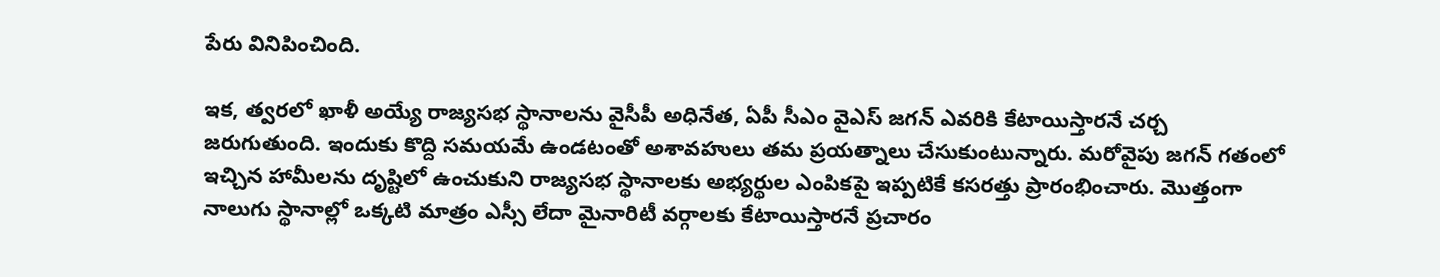పేరు వినిపించింది.

ఇక, త్వరలో ఖాళీ అయ్యే రాజ్యసభ స్థానాలను వైసీపీ అధినేత, ఏపీ సీఎం వైఎస్ జగన్ ఎవరికి కేటాయిస్తారనే చర్చ జరుగుతుంది. ఇందుకు కొద్ది సమయమే ఉండటంతో అశావహులు తమ ప్రయత్నాలు చేసుకుంటున్నారు. మరోవైపు జగన్ గతంలో ఇచ్చిన హామీలను దృష్టిలో ఉంచుకుని రాజ్యసభ స్థానాలకు అభ్యర్థుల ఎంపికపై ఇప్పటికే కసరత్తు ప్రారంభించారు. మొత్తంగా నాలుగు స్థానాల్లో ఒక్కటి మాత్రం ఎస్సీ లేదా మైనారిటీ వర్గాలకు కేటాయిస్తారనే ప్రచారం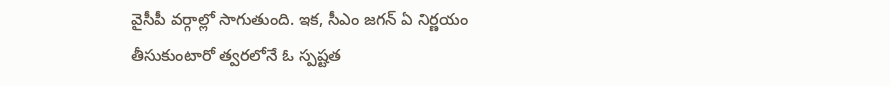వైసీపీ వర్గాల్లో సాగుతుంది. ఇక, సీఎం జగన్ ఏ నిర్ణయం తీసుకుంటారో త్వరలోనే ఓ స్పష్టత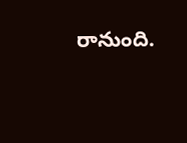రానుంది.